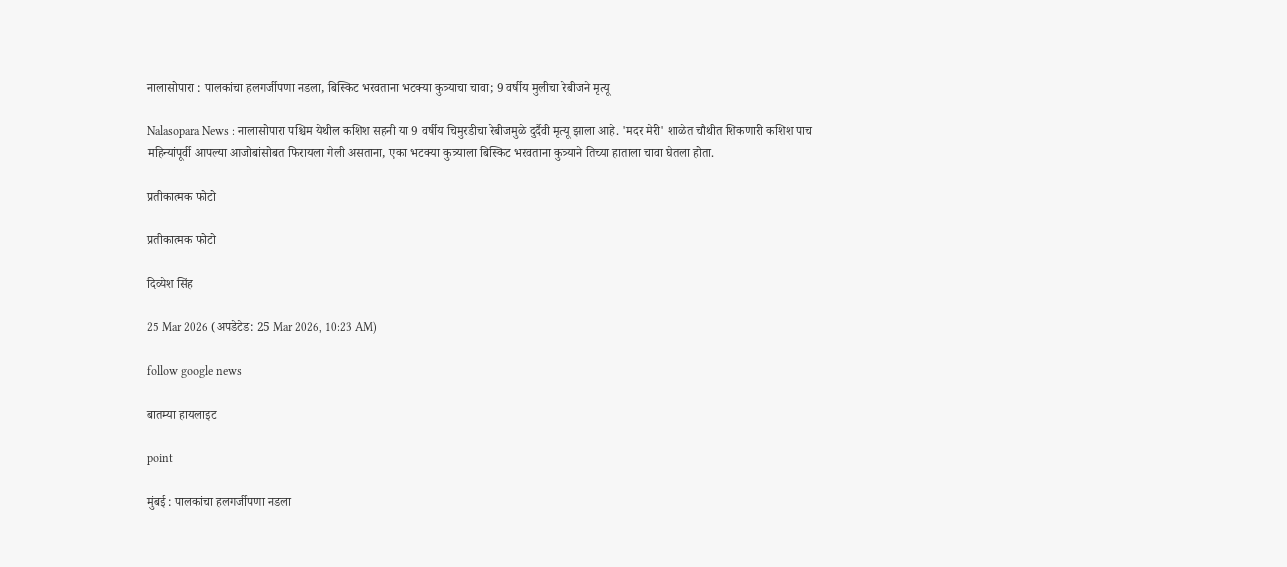नालासोपारा : पालकांचा हलगर्जीपणा नडला, बिस्किट भरवताना भटक्या कुत्र्याचा चावा; 9 वर्षीय मुलीचा रेबीजने मृत्यू

Nalasopara News : नालासोपारा पश्चिम येथील कशिश सहनी या 9 वर्षीय चिमुरडीचा रेबीजमुळे दुर्दैवी मृत्यू झाला आहे. 'मदर मेरी' शाळेत चौथीत शिकणारी कशिश पाच महिन्यांपूर्वी आपल्या आजोबांसोबत फिरायला गेली असताना, एका भटक्या कुत्र्याला बिस्किट भरवताना कुत्र्याने तिच्या हाताला चावा घेतला होता.

प्रतीकात्मक फोटो

प्रतीकात्मक फोटो

दिव्येश सिंह

25 Mar 2026 (अपडेटेड: 25 Mar 2026, 10:23 AM)

follow google news

बातम्या हायलाइट

point

मुंबई : पालकांचा हलगर्जीपणा नडला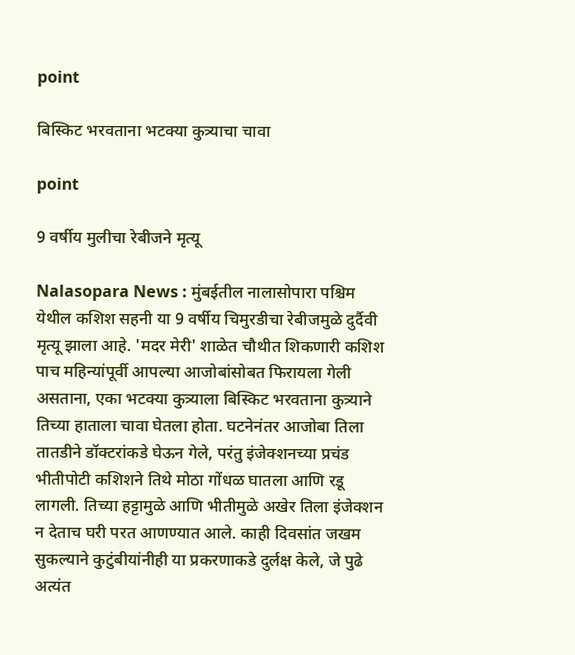point

बिस्किट भरवताना भटक्या कुत्र्याचा चावा

point

9 वर्षीय मुलीचा रेबीजने मृत्यू

Nalasopara News : मुंबईतील नालासोपारा पश्चिम येथील कशिश सहनी या 9 वर्षीय चिमुरडीचा रेबीजमुळे दुर्दैवी मृत्यू झाला आहे. 'मदर मेरी' शाळेत चौथीत शिकणारी कशिश पाच महिन्यांपूर्वी आपल्या आजोबांसोबत फिरायला गेली असताना, एका भटक्या कुत्र्याला बिस्किट भरवताना कुत्र्याने तिच्या हाताला चावा घेतला होता. घटनेनंतर आजोबा तिला तातडीने डॉक्टरांकडे घेऊन गेले, परंतु इंजेक्शनच्या प्रचंड भीतीपोटी कशिशने तिथे मोठा गोंधळ घातला आणि रडू लागली. तिच्या हट्टामुळे आणि भीतीमुळे अखेर तिला इंजेक्शन न देताच घरी परत आणण्यात आले. काही दिवसांत जखम सुकल्याने कुटुंबीयांनीही या प्रकरणाकडे दुर्लक्ष केले, जे पुढे अत्यंत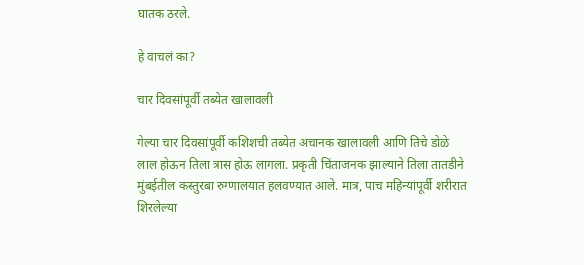घातक ठरले.

हे वाचलं का?

चार दिवसांपूर्वी तब्येत खालावली

गेल्या चार दिवसांपूर्वी कशिशची तब्येत अचानक खालावली आणि तिचे डोळे लाल होऊन तिला त्रास होऊ लागला. प्रकृती चिंताजनक झाल्याने तिला तातडीने मुंबईतील कस्तुरबा रुग्णालयात हलवण्यात आले. मात्र, पाच महिन्यांपूर्वी शरीरात शिरलेल्या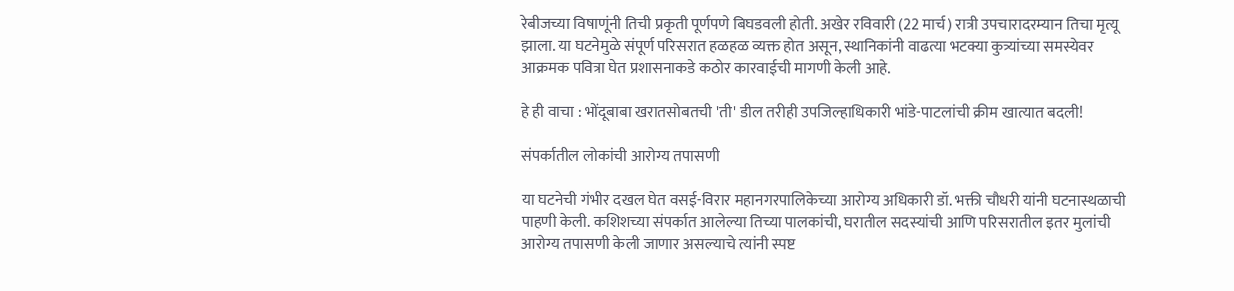रेबीजच्या विषाणूंनी तिची प्रकृती पूर्णपणे बिघडवली होती. अखेर रविवारी (22 मार्च) रात्री उपचारादरम्यान तिचा मृत्यू झाला. या घटनेमुळे संपूर्ण परिसरात हळहळ व्यक्त होत असून, स्थानिकांनी वाढत्या भटक्या कुत्र्यांच्या समस्येवर आक्रमक पवित्रा घेत प्रशासनाकडे कठोर कारवाईची मागणी केली आहे.

हे ही वाचा : भोंदूबाबा खरातसोबतची 'ती' डील तरीही उपजिल्हाधिकारी भांडे-पाटलांची क्रीम खात्यात बदली!

संपर्कातील लोकांची आरोग्य तपासणी

या घटनेची गंभीर दखल घेत वसई-विरार महानगरपालिकेच्या आरोग्य अधिकारी डॉ. भक्ती चौधरी यांनी घटनास्थळाची पाहणी केली. कशिशच्या संपर्कात आलेल्या तिच्या पालकांची, घरातील सदस्यांची आणि परिसरातील इतर मुलांची आरोग्य तपासणी केली जाणार असल्याचे त्यांनी स्पष्ट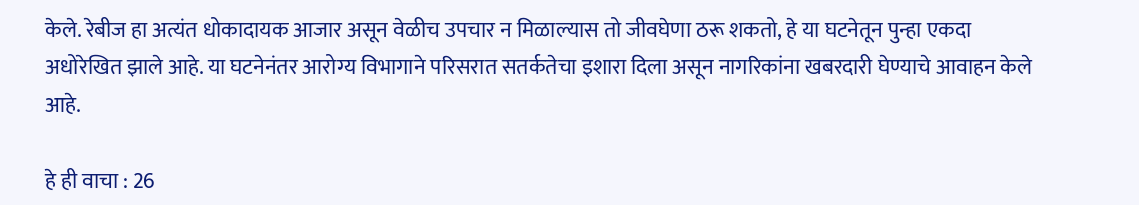केले. रेबीज हा अत्यंत धोकादायक आजार असून वेळीच उपचार न मिळाल्यास तो जीवघेणा ठरू शकतो, हे या घटनेतून पुन्हा एकदा अधोरेखित झाले आहे. या घटनेनंतर आरोग्य विभागाने परिसरात सतर्कतेचा इशारा दिला असून नागरिकांना खबरदारी घेण्याचे आवाहन केले आहे.

हे ही वाचा : 26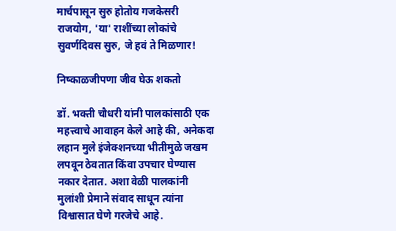मार्चपासून सुरु होतोय गजकेसरी राजयोग, 'या' राशींच्या लोकांचे सुवर्णदिवस सुरु, जे हवं ते मिळणार!

निष्काळजीपणा जीव घेऊ शकतो

डॉ. भक्ती चौधरी यांनी पालकांसाठी एक महत्त्वाचे आवाहन केले आहे की, अनेकदा लहान मुले इंजेक्शनच्या भीतीमुळे जखम लपवून ठेवतात किंवा उपचार घेण्यास नकार देतात. अशा वेळी पालकांनी मुलांशी प्रेमाने संवाद साधून त्यांना विश्वासात घेणे गरजेचे आहे.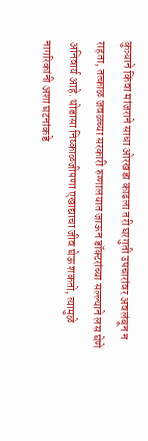कुत्र्याने किंवा मांजराने साधा ओरखडा काढला तरी घरगुती उपचारांवर अवलंबून न राहता, तत्काळ जवळच्या सरकारी रुग्णालयात जाऊन डॉक्टरांच्या सल्ल्याने लस घेणे अनिवार्य आहे. थोडासा निष्काळजीपणा एखाद्याचा जीव घेऊ शकतो, त्यामुळे नागरिकांनी अशा घटनांकडे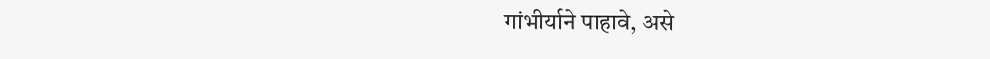गांभीर्याने पाहावे, असे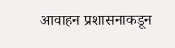आवाहन प्रशासनाकडून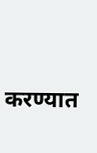करण्यात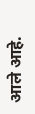आले आहे.